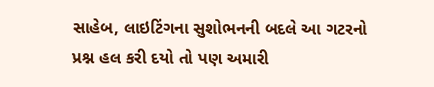સાહેબ, લાઇટિંગના સુશોભનની બદલે આ ગટરનો પ્રશ્ન હલ કરી દયો તો પણ અમારી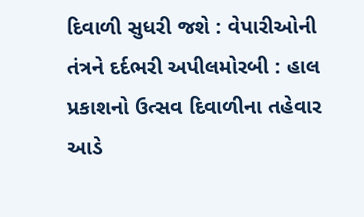દિવાળી સુધરી જશે : વેપારીઓની તંત્રને દર્દભરી અપીલમોરબી : હાલ પ્રકાશનો ઉત્સવ દિવાળીના તહેવાર આડે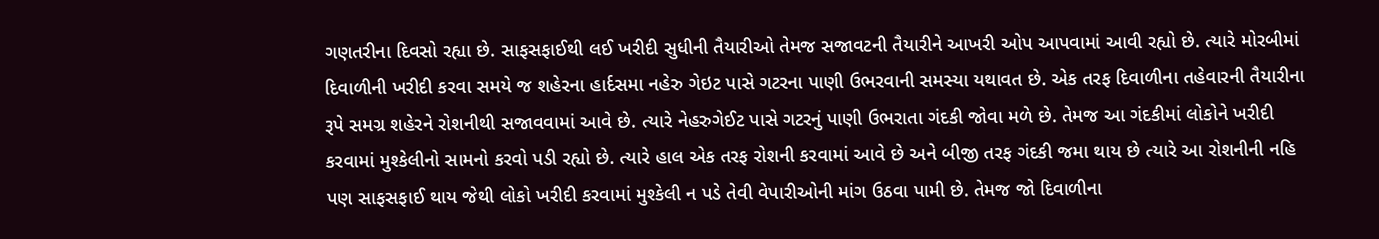ગણતરીના દિવસો રહ્યા છે. સાફસફાઈથી લઈ ખરીદી સુધીની તૈયારીઓ તેમજ સજાવટની તૈયારીને આખરી ઓપ આપવામાં આવી રહ્યો છે. ત્યારે મોરબીમાં દિવાળીની ખરીદી કરવા સમયે જ શહેરના હાર્દસમા નહેરુ ગેઇટ પાસે ગટરના પાણી ઉભરવાની સમસ્યા યથાવત છે. એક તરફ દિવાળીના તહેવારની તૈયારીના રૂપે સમગ્ર શહેરને રોશનીથી સજાવવામાં આવે છે. ત્યારે નેહરુગેઈટ પાસે ગટરનું પાણી ઉભરાતા ગંદકી જોવા મળે છે. તેમજ આ ગંદકીમાં લોકોને ખરીદી કરવામાં મુશ્કેલીનો સામનો કરવો પડી રહ્યો છે. ત્યારે હાલ એક તરફ રોશની કરવામાં આવે છે અને બીજી તરફ ગંદકી જમા થાય છે ત્યારે આ રોશનીની નહિ પણ સાફસફાઈ થાય જેથી લોકો ખરીદી કરવામાં મુશ્કેલી ન પડે તેવી વેપારીઓની માંગ ઉઠવા પામી છે. તેમજ જો દિવાળીના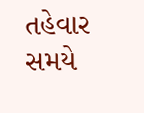તહેવાર સમયે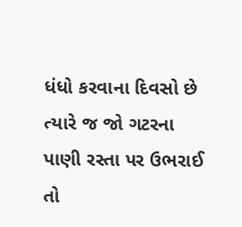ધંધો કરવાના દિવસો છે ત્યારે જ જો ગટરના પાણી રસ્તા પર ઉભરાઈ તો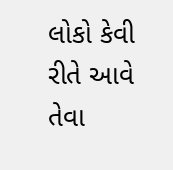લોકો કેવી રીતે આવે તેવા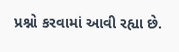પ્રશ્નો કરવામાં આવી રહ્યા છે.